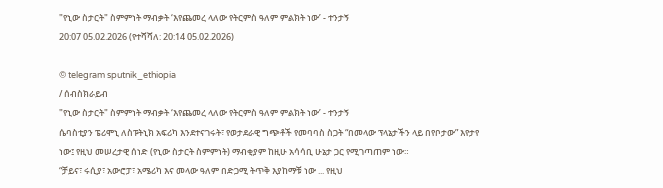"የኒው ስታርት" ስምምነት ማብቃት ‘እየጨመረ ላለው የትርምስ ዓለም ምልክት ነው’ - ተንታኝ
20:07 05.02.2026 (የተሻሻለ: 20:14 05.02.2026)

© telegram sputnik_ethiopia
/ ሰብስክራይብ
"የኒው ስታርት" ስምምነት ማብቃት ‘እየጨመረ ላለው የትርምስ ዓለም ምልክት ነው’ - ተንታኝ
ሴባስቲያን ፔሪሞኒ ለስፑትኒክ አፍሪካ እንደተናገሩት፣ የወታደራዊ ግጭቶች የመባባስ ስጋት “በመላው ፕላኔታችን ላይ በየቦታው” እየታየ ነው፤ የዚህ መሠረታዊ ሰነድ (የኒው ስታርት ስምምነት) ማብቂያም ከዚሁ አሳሳቢ ሁኔታ ጋር የሚገጣጠም ነው።
“ቻይና፣ ሩሲያ፣ አውሮፓ፣ አሜሪካ እና መላው ዓለም በድጋሚ ትጥቅ እያከማቹ ነው ... የዚህ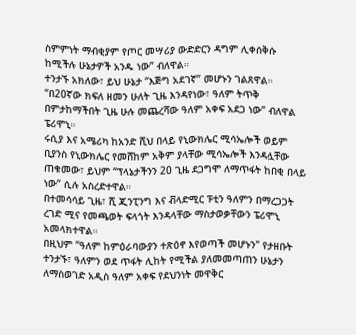ስምምነት ማብቂያም የጦር መሣሪያ ውድድርን ዳግም ሊቀሰቅሱ ከሚችሉ ሁኔታዎች አንዱ ነው” ብለዋል።
ተንታኙ አክለው፣ ይህ ሁኔታ “እጅግ አደገኛ” መሆኑን ገልጸዋል።
“በ20ኛው ክፍለ ዘመን ሁለት ጊዜ እንዳየነው፣ ዓለም ትጥቅ በምታከማችበት ጊዜ ሁሉ መጨረሻው ዓለም አቀፍ አደጋ ነው” ብለዋል ፔሪሞኒ።
ሩሲያ እና አሜሪካ ከአንድ ሺህ በላይ የኒውክሌር ሚሳኤሎች ወይም ቢያንስ የኒውክሌር የመሸከም አቅም ያላቸው ሚሳኤሎች እንዳሏቸው ጠቁመው፣ ይህም “ፕላኔታችንን 20 ጊዜ ደጋግሞ ለማጥፋት ከበቂ በላይ ነው” ሲሉ አስረድተዋል።
በተመሳሳይ ጊዜ፣ ሺ ጂንፒንግ እና ቭላድሚር ፑቲን ዓለምን በማረጋጋት ረገድ ሚና የመጫወት ፍላጎት እንዳላቸው ማስታወቃቸውን ፔሪሞኒ አመላክተዋል።
በዚህም “ዓለም ከምዕራባውያን ተጽዕኖ እየወጣች መሆኑን" የታዘቡት ተንታኙ፣ ዓለምን ወደ ጥፋት ሊከት የሚችል ያለመመጣጠን ሁኔታን ለማስወገድ አዲስ ዓለም አቀፍ የደህንነት መዋቅር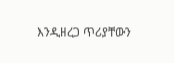እንዲዘረጋ ጥሪያቸውን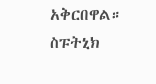አቅርበዋል።
ስፑትኒክ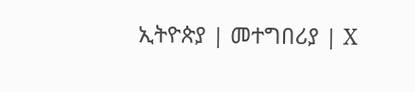ኢትዮጵያ | መተግበሪያ | X